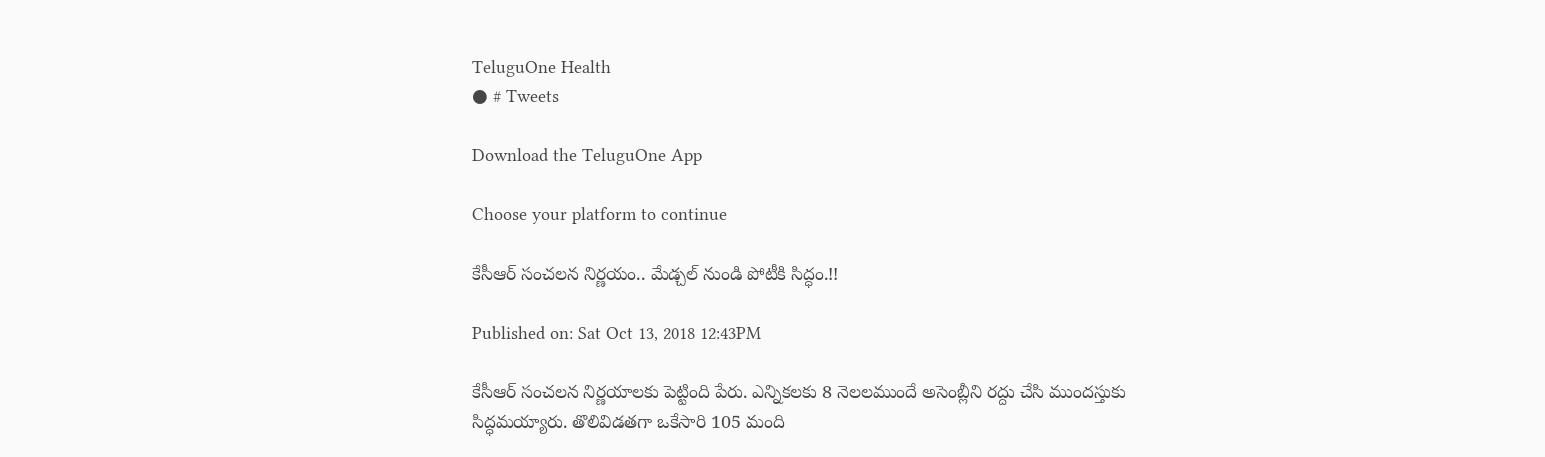TeluguOne Health
● # Tweets

Download the TeluguOne App

Choose your platform to continue

కేసీఆర్ సంచలన నిర్ణయం.. మేడ్చల్ నుండి పోటీకి సిద్ధం.!!

Published on: Sat Oct 13, 2018 12:43PM

కేసీఆర్ సంచలన నిర్ణయాలకు పెట్టింది పేరు. ఎన్నికలకు 8 నెలలముందే అసెంబ్లీని రద్దు చేసి ముందస్తుకు సిద్ధమయ్యారు. తొలివిడతగా ఒకేసారి 105 మంది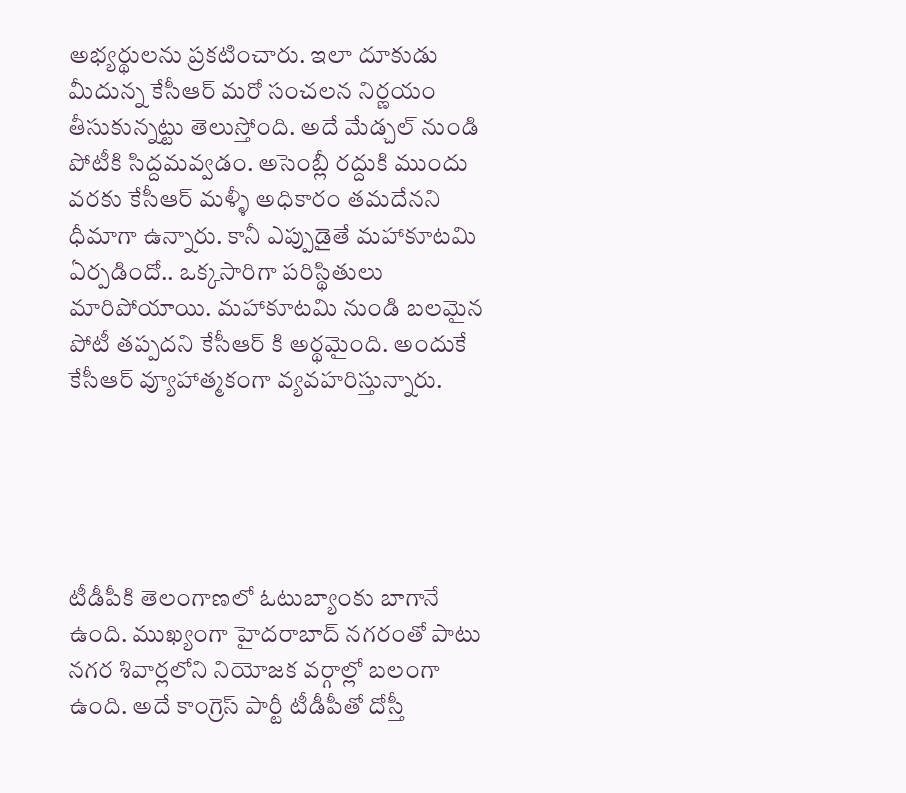అభ్యర్థులను ప్రకటించారు. ఇలా దూకుడు మీదున్న కేసీఆర్ మరో సంచలన నిర్ణయం తీసుకున్నట్టు తెలుస్తోంది. అదే మేడ్చల్ నుండి పోటీకి సిద్దమవ్వడం. అసెంబ్లీ రద్దుకి ముందు వరకు కేసీఆర్ మళ్ళీ అధికారం తమదేనని ధీమాగా ఉన్నారు. కానీ ఎప్పుడైతే మహాకూటమి ఏర్పడిందో.. ఒక్కసారిగా పరిస్థితులు మారిపోయాయి. మహాకూటమి నుండి బలమైన పోటీ తప్పదని కేసీఆర్ కి అర్థమైంది. అందుకే కేసీఆర్ వ్యూహాత్మకంగా వ్యవహరిస్తున్నారు.





టీడీపీకి తెలంగాణలో ఓటుబ్యాంకు బాగానే ఉంది. ముఖ్యంగా హైదరాబాద్ నగరంతో పాటు నగర శివార్లలోని నియోజక వర్గాల్లో బలంగా ఉంది. అదే కాంగ్రెస్ పార్టీ టీడీపీతో దోస్తీ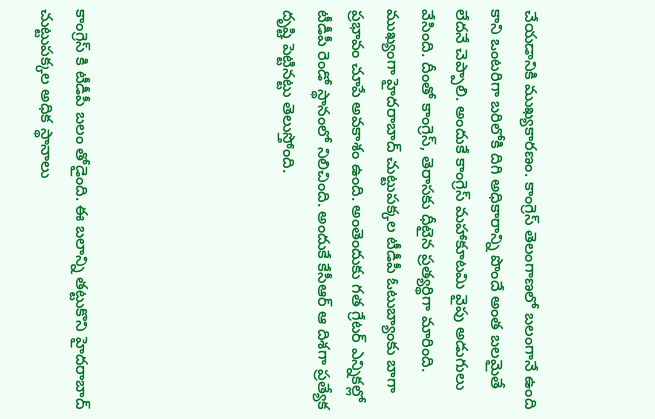చేయడానికి ముఖ్యకారణం. కాంగ్రెస్ తెలంగాణలో బలంగానే ఉంది కాని ఒంటరిగా బరిలోకి దిగి అధికారాన్ని పొందే అంత బలమైతే లేదనే చెప్పాలి. అందుకే కాంగ్రెస్ మహాకూటమి వైపు అడుగులు వేసింది. దీంతో కాంగ్రెస్, తెరాసకు ధీటైన ప్రత్యర్థిగా మారింది. ముఖ్యంగా హైదరాబాద్ చుట్టుపక్కల టీడీపీ ఓటుబ్యాంకు బాగా ప్రభావం చూపే అవకాశం ఉంది. అంతెందుకు గత గ్రేటర్ ఎన్నికల్లో టీడీపీ రెండో స్థానంలో నిలిచింది. అందుకే కేసీఆర్ ఆ దిశగా ప్రత్యేక దృష్టి పెట్టినట్టు తెలుస్తోంది.





కాంగ్రెస్ కి టీడీపీ బలం తోడైంది. ఈ బలాన్ని తట్టుకొని హైదరాబాద్ చుట్టుపక్కల అధిక స్థానాలు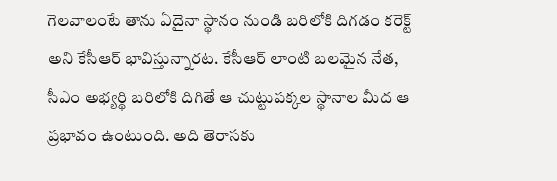గెలవాలంటే తాను ఏదైనా స్థానం నుండి బరిలోకి దిగడం కరెక్ట్ అని కేసీఆర్ భావిస్తున్నారట. కేసీఆర్ లాంటి బలమైన నేత, సీఎం అభ్యర్థి బరిలోకి దిగితే ఆ చుట్టుపక్కల స్థానాల మీద ఆ ప్రభావం ఉంటుంది. అది తెరాసకు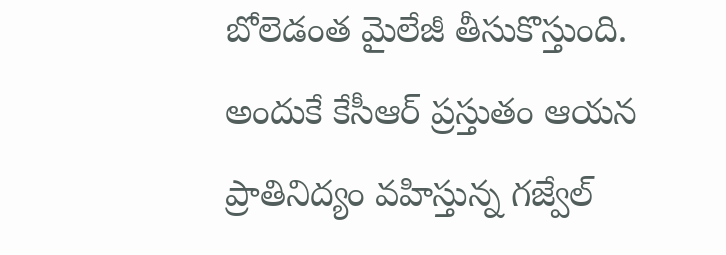బోలెడంత మైలేజీ తీసుకొస్తుంది. అందుకే కేసీఆర్ ప్రస్తుతం ఆయన ప్రాతినిద్యం వ‌హిస్తున్న గజ్వేల్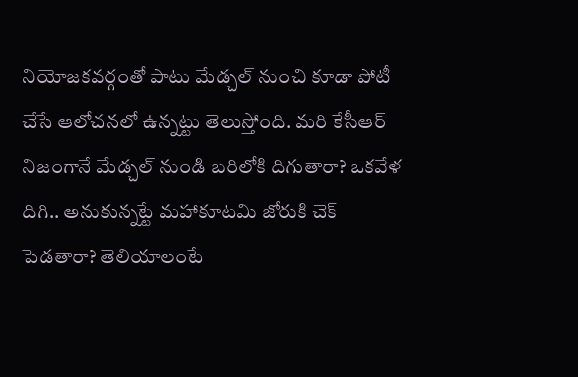నియోజ‌కవ‌ర్గంతో పాటు మేడ్చ‌ల్ నుంచి కూడా పోటీ చేసే ఆలోచ‌న‌లో ఉన్న‌ట్టు తెలుస్తోంది. మరి కేసీఆర్ నిజంగానే మేడ్చల్ నుండి బరిలోకి దిగుతారా? ఒకవేళ దిగి.. అనుకున్నట్టే మహాకూటమి జోరుకి చెక్ పెడతారా? తెలియాలంటే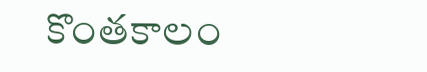కొంతకాలం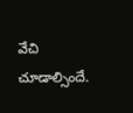వేచి చూడాల్సిందే.